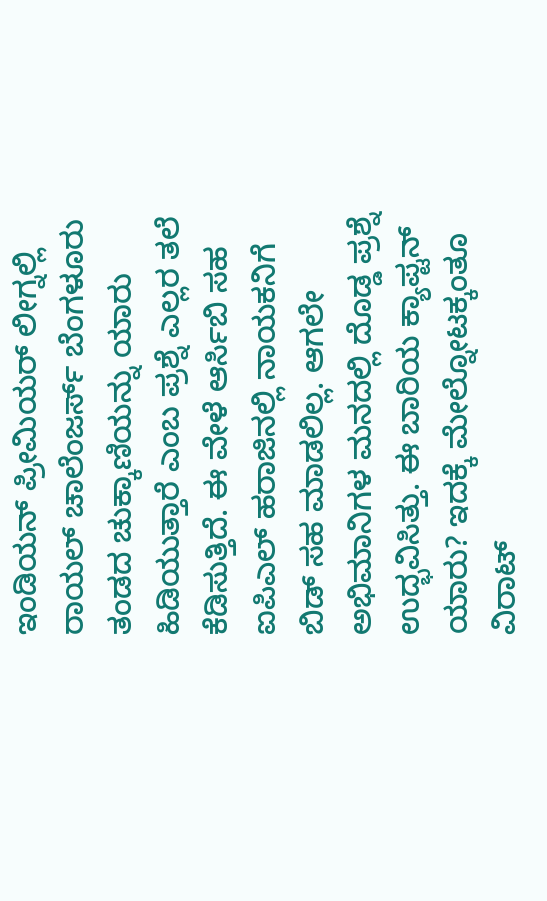ಇಂಡಿಯನ್ ಪ್ರೀಮಿಯರ್ ಲೀಗ್ನಲ್ಲಿ ರಾಯಲ್ ಚಾಲೆಂಜರ್ಸ್ ಬೆಂಗಳೂರು ತಂಡದ ಚುಕ್ಕಾಣಿಯನ್ನು ಯಾರು ಹಿಡಿಯುತ್ತಾರೆ ಎಂಬ ಪ್ರಶ್ನೆ ಎಲ್ಲರ ತಲೆ ಕೆಡಿಸುತ್ತಿದೆ. ಈ ವೇಳೆ ಆರ್ಸಿಬಿ ಸಹ ಐಪಿಎಲ್ ಹರಾಜಿನಲ್ಲಿ ನಾಯಕನಿಗೆ ಬಿಡ್ ಸಹ ಮಾಡಲಿಲ್ಲ. ಆಗಲೇ ಅಭಿಮಾನಿಗಳ ಮನದಲ್ಲಿ ದೊಡ್ಡ ಪ್ರಶ್ನೆ ಉದ್ಭವಿಸಿತ್ತು. ಈ ಬಾರಿಯ ಕ್ಯಾಪ್ಟನ್ ಯಾರು? ಇದಕ್ಕೆ ಮೇಲ್ನೋಟಕ್ಕಂತೂ ವಿರಾಟ್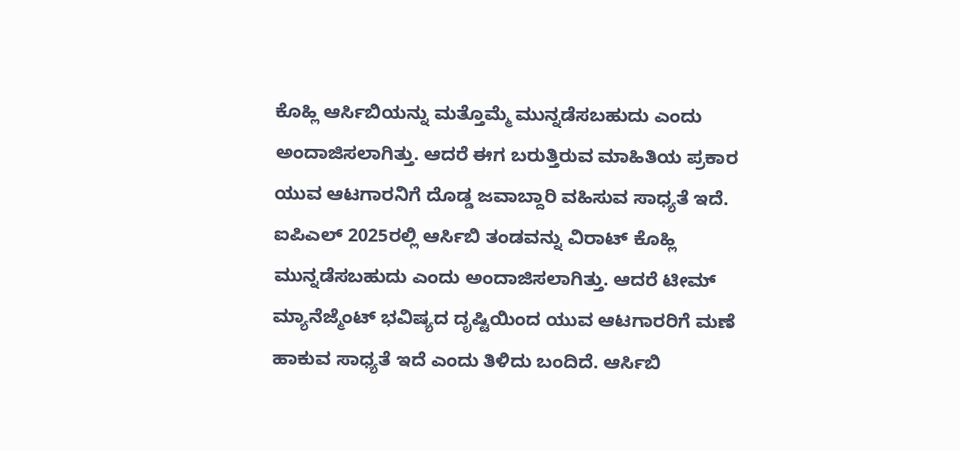ಕೊಹ್ಲಿ ಆರ್ಸಿಬಿಯನ್ನು ಮತ್ತೊಮ್ಮೆ ಮುನ್ನಡೆಸಬಹುದು ಎಂದು ಅಂದಾಜಿಸಲಾಗಿತ್ತು. ಆದರೆ ಈಗ ಬರುತ್ತಿರುವ ಮಾಹಿತಿಯ ಪ್ರಕಾರ ಯುವ ಆಟಗಾರನಿಗೆ ದೊಡ್ಡ ಜವಾಬ್ದಾರಿ ವಹಿಸುವ ಸಾಧ್ಯತೆ ಇದೆ.
ಐಪಿಎಲ್ 2025ರಲ್ಲಿ ಆರ್ಸಿಬಿ ತಂಡವನ್ನು ವಿರಾಟ್ ಕೊಹ್ಲಿ ಮುನ್ನಡೆಸಬಹುದು ಎಂದು ಅಂದಾಜಿಸಲಾಗಿತ್ತು. ಆದರೆ ಟೀಮ್ ಮ್ಯಾನೆಜ್ಮೆಂಟ್ ಭವಿಷ್ಯದ ದೃಷ್ಟಿಯಿಂದ ಯುವ ಆಟಗಾರರಿಗೆ ಮಣೆ ಹಾಕುವ ಸಾಧ್ಯತೆ ಇದೆ ಎಂದು ತಿಳಿದು ಬಂದಿದೆ. ಆರ್ಸಿಬಿ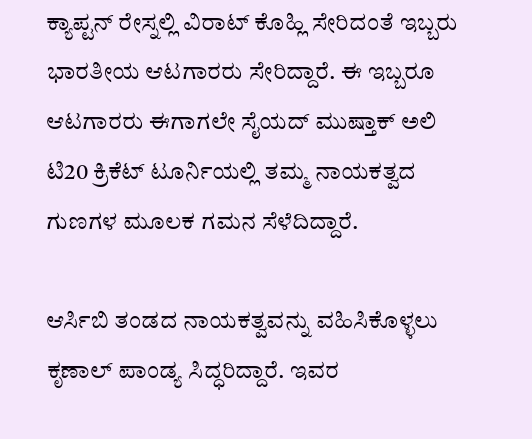ಕ್ಯಾಪ್ಟನ್ ರೇಸ್ನಲ್ಲಿ ವಿರಾಟ್ ಕೊಹ್ಲಿ ಸೇರಿದಂತೆ ಇಬ್ಬರು ಭಾರತೀಯ ಆಟಗಾರರು ಸೇರಿದ್ದಾರೆ. ಈ ಇಬ್ಬರೂ ಆಟಗಾರರು ಈಗಾಗಲೇ ಸೈಯದ್ ಮುಷ್ತಾಕ್ ಅಲಿ ಟಿ20 ಕ್ರಿಕೆಟ್ ಟೂರ್ನಿಯಲ್ಲಿ ತಮ್ಮ ನಾಯಕತ್ವದ ಗುಣಗಳ ಮೂಲಕ ಗಮನ ಸೆಳೆದಿದ್ದಾರೆ.

ಆರ್ಸಿಬಿ ತಂಡದ ನಾಯಕತ್ವವನ್ನು ವಹಿಸಿಕೊಳ್ಳಲು ಕೃಣಾಲ್ ಪಾಂಡ್ಯ ಸಿದ್ಧರಿದ್ದಾರೆ. ಇವರ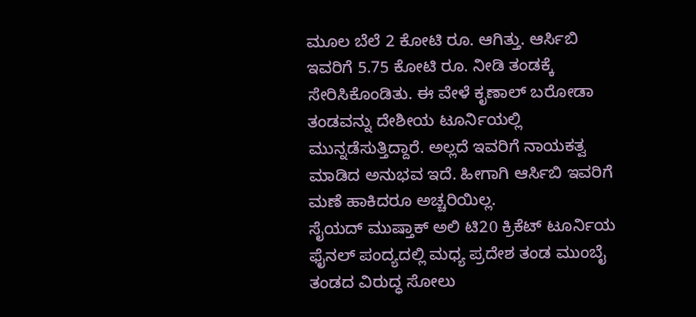ಮೂಲ ಬೆಲೆ 2 ಕೋಟಿ ರೂ. ಆಗಿತ್ತು. ಆರ್ಸಿಬಿ ಇವರಿಗೆ 5.75 ಕೋಟಿ ರೂ. ನೀಡಿ ತಂಡಕ್ಕೆ ಸೇರಿಸಿಕೊಂಡಿತು. ಈ ವೇಳೆ ಕೃಣಾಲ್ ಬರೋಡಾ ತಂಡವನ್ನು ದೇಶೀಯ ಟೂರ್ನಿಯಲ್ಲಿ ಮುನ್ನಡೆಸುತ್ತಿದ್ದಾರೆ. ಅಲ್ಲದೆ ಇವರಿಗೆ ನಾಯಕತ್ವ ಮಾಡಿದ ಅನುಭವ ಇದೆ. ಹೀಗಾಗಿ ಆರ್ಸಿಬಿ ಇವರಿಗೆ ಮಣೆ ಹಾಕಿದರೂ ಅಚ್ಚರಿಯಿಲ್ಲ.
ಸೈಯದ್ ಮುಷ್ತಾಕ್ ಅಲಿ ಟಿ20 ಕ್ರಿಕೆಟ್ ಟೂರ್ನಿಯ ಫೈನಲ್ ಪಂದ್ಯದಲ್ಲಿ ಮಧ್ಯ ಪ್ರದೇಶ ತಂಡ ಮುಂಬೈ ತಂಡದ ವಿರುದ್ಧ ಸೋಲು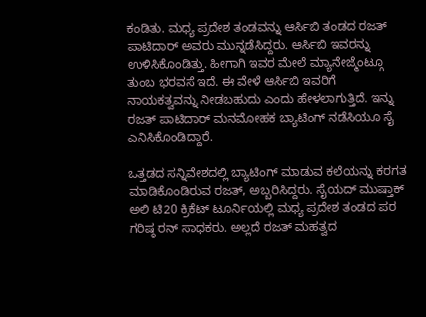ಕಂಡಿತು. ಮಧ್ಯ ಪ್ರದೇಶ ತಂಡವನ್ನು ಆರ್ಸಿಬಿ ತಂಡದ ರಜತ್ ಪಾಟಿದಾರ್ ಅವರು ಮುನ್ನಡೆಸಿದ್ದರು. ಆರ್ಸಿಬಿ ಇವರನ್ನು ಉಳಿಸಿಕೊಂಡಿತ್ತು. ಹೀಗಾಗಿ ಇವರ ಮೇಲೆ ಮ್ಯಾನೇಜ್ಮೆಂಟ್ಗೂ ತುಂಬ ಭರವಸೆ ಇದೆ. ಈ ವೇಳೆ ಆರ್ಸಿಬಿ ಇವರಿಗೆ ನಾಯಕತ್ವವನ್ನು ನೀಡಬಹುದು ಎಂದು ಹೇಳಲಾಗುತ್ತಿದೆ. ಇನ್ನು ರಜತ್ ಪಾಟಿದಾರ್ ಮನಮೋಹಕ ಬ್ಯಾಟಿಂಗ್ ನಡೆಸಿಯೂ ಸೈ ಎನಿಸಿಕೊಂಡಿದ್ದಾರೆ.

ಒತ್ತಡದ ಸನ್ನಿವೇಶದಲ್ಲಿ ಬ್ಯಾಟಿಂಗ್ ಮಾಡುವ ಕಲೆಯನ್ನು ಕರಗತ ಮಾಡಿಕೊಂಡಿರುವ ರಜತ್, ಅಬ್ಬರಿಸಿದ್ದರು. ಸೈಯದ್ ಮುಷ್ತಾಕ್ ಅಲಿ ಟಿ20 ಕ್ರಿಕೆಟ್ ಟೂರ್ನಿಯಲ್ಲಿ ಮಧ್ಯ ಪ್ರದೇಶ ತಂಡದ ಪರ ಗರಿಷ್ಠ ರನ್ ಸಾಧಕರು. ಅಲ್ಲದೆ ರಜತ್ ಮಹತ್ವದ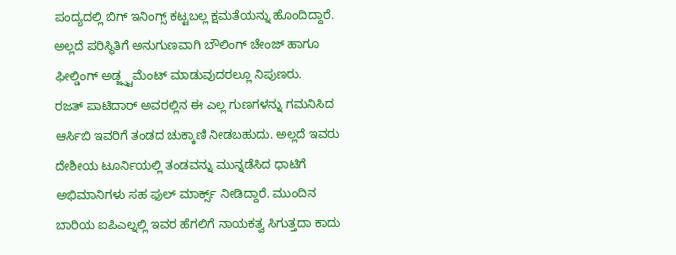ಪಂದ್ಯದಲ್ಲಿ ಬಿಗ್ ಇನಿಂಗ್ಸ್ ಕಟ್ಟಬಲ್ಲ ಕ್ಷಮತೆಯನ್ನು ಹೊಂದಿದ್ದಾರೆ. ಅಲ್ಲದೆ ಪರಿಸ್ಥಿತಿಗೆ ಅನುಗುಣವಾಗಿ ಬೌಲಿಂಗ್ ಚೇಂಜ್ ಹಾಗೂ ಫೀಲ್ಡಿಂಗ್ ಅಡ್ಜ್ಸ್ಟಮೆಂಟ್ ಮಾಡುವುದರಲ್ಲೂ ನಿಪುಣರು.
ರಜತ್ ಪಾಟಿದಾರ್ ಅವರಲ್ಲಿನ ಈ ಎಲ್ಲ ಗುಣಗಳನ್ನು ಗಮನಿಸಿದ ಆರ್ಸಿಬಿ ಇವರಿಗೆ ತಂಡದ ಚುಕ್ಕಾಣಿ ನೀಡಬಹುದು. ಅಲ್ಲದೆ ಇವರು ದೇಶೀಯ ಟೂರ್ನಿಯಲ್ಲಿ ತಂಡವನ್ನು ಮುನ್ನಡೆಸಿದ ಧಾಟಿಗೆ ಅಭಿಮಾನಿಗಳು ಸಹ ಫುಲ್ ಮಾರ್ಕ್ಸ್ ನೀಡಿದ್ದಾರೆ. ಮುಂದಿನ ಬಾರಿಯ ಐಪಿಎಲ್ನಲ್ಲಿ ಇವರ ಹೆಗಲಿಗೆ ನಾಯಕತ್ವ ಸಿಗುತ್ತದಾ ಕಾದು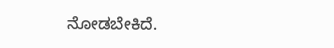ನೋಡಬೇಕಿದೆ.